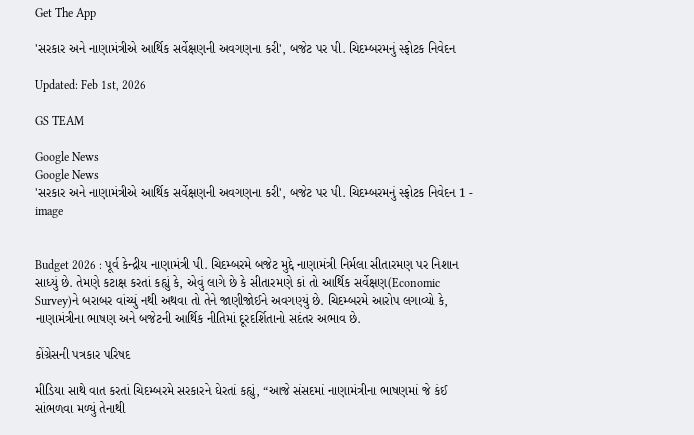Get The App

'સરકાર અને નાણામંત્રીએ આર્થિક સર્વેક્ષણની અવગણના કરી', બજેટ પર પી. ચિદમ્બરમનું સ્ફોટક નિવેદન

Updated: Feb 1st, 2026

GS TEAM

Google News
Google News
'સરકાર અને નાણામંત્રીએ આર્થિક સર્વેક્ષણની અવગણના કરી', બજેટ પર પી. ચિદમ્બરમનું સ્ફોટક નિવેદન 1 - image


Budget 2026 : પૂર્વ કેન્દ્રીય નાણામંત્રી પી. ચિદમ્બરમે બજેટ મુદ્દે નાણામંત્રી નિર્મલા સીતારમણ પર નિશાન સાધ્યું છે. તેમણે કટાક્ષ કરતાં કહ્યું કે, એવું લાગે છે કે સીતારમણે કાં તો આર્થિક સર્વેક્ષણ(Economic Survey)ને બરાબર વાંચ્યું નથી અથવા તો તેને જાણીજોઈને અવગણ્યું છે. ચિદમ્બરમે આરોપ લગાવ્યો કે, નાણામંત્રીના ભાષણ અને બજેટની આર્થિક નીતિમાં દૂરદર્શિતાનો સદંતર અભાવ છે.

કોંગ્રેસની પત્રકાર પરિષદ

મીડિયા સાથે વાત કરતાં ચિદમ્બરમે સરકારને ઘેરતાં કહ્યું, “આજે સંસદમાં નાણામંત્રીના ભાષણમાં જે કંઈ સાંભળવા મળ્યું તેનાથી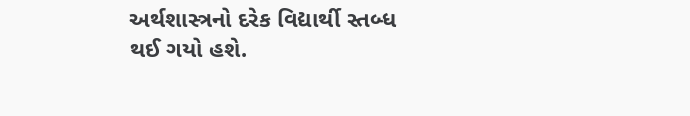અર્થશાસ્ત્રનો દરેક વિદ્યાર્થી સ્તબ્ધ થઈ ગયો હશે.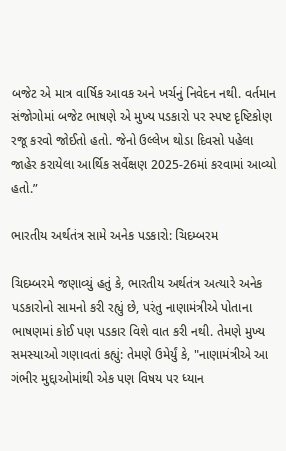બજેટ એ માત્ર વાર્ષિક આવક અને ખર્ચનું નિવેદન નથી. વર્તમાન સંજોગોમાં બજેટ ભાષણે એ મુખ્ય પડકારો પર સ્પષ્ટ દૃષ્ટિકોણ રજૂ કરવો જોઈતો હતો. જેનો ઉલ્લેખ થોડા દિવસો પહેલા જાહેર કરાયેલા આર્થિક સર્વેક્ષણ 2025-26માં કરવામાં આવ્યો હતો.”

ભારતીય અર્થતંત્ર સામે અનેક પડકારો: ચિદમ્બરમ

ચિદમ્બરમે જણાવ્યું હતું કે, ભારતીય અર્થતંત્ર અત્યારે અનેક પડકારોનો સામનો કરી રહ્યું છે, પરંતુ નાણામંત્રીએ પોતાના ભાષણમાં કોઈ પણ પડકાર વિશે વાત કરી નથી. તેમણે મુખ્ય સમસ્યાઓ ગણાવતાં કહ્યું: તેમણે ઉમેર્યું કે, "નાણામંત્રીએ આ ગંભીર મુદ્દાઓમાંથી એક પણ વિષય પર ધ્યાન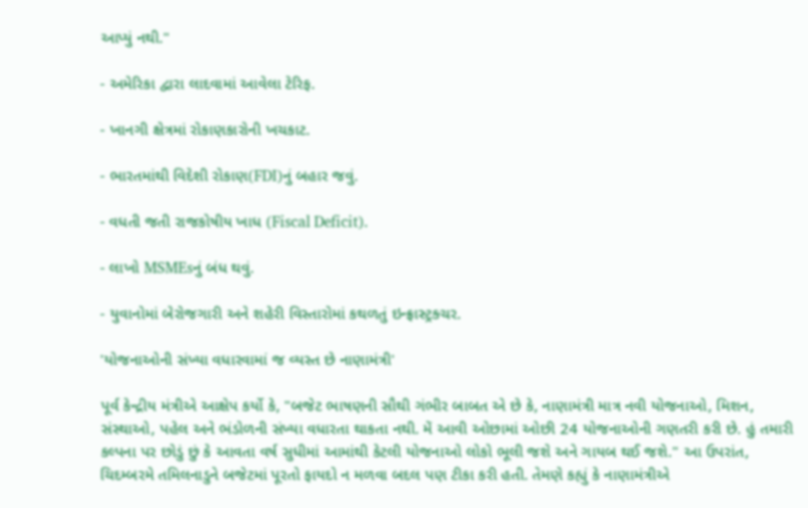આપ્યું નથી."

- અમેરિકા દ્વારા લાદવામાં આવેલા ટેરિફ.

- ખાનગી ક્ષેત્રમાં રોકાણકારોની ખચકાટ.

- ભારતમાંથી વિદેશી રોકાણ(FDI)નું બહાર જવું.

- વધતી જતી રાજકોષીય ખાધ (Fiscal Deficit).

- લાખો MSMEsનું બંધ થવું.

- યુવાનોમાં બેરોજગારી અને શહેરી વિસ્તારોમાં કથળતું ઇન્ફ્રાસ્ટ્રક્ચર.

'યોજનાઓની સંખ્યા વધારવામાં જ વ્યસ્ત છે નાણામંત્રી'

પૂર્વ કેન્દ્રીય મંત્રીએ આક્ષેપ કર્યો કે, "બજેટ ભાષણની સૌથી ગંભીર બાબત એ છે કે, નાણામંત્રી માત્ર નવી યોજનાઓ, મિશન, સંસ્થાઓ, પહેલ અને ભંડોળની સંખ્યા વધારતા થાકતા નથી. મેં આવી ઓછામાં ઓછી 24 યોજનાઓની ગણતરી કરી છે. હું તમારી કલ્પના પર છોડું છું કે આવતા વર્ષ સુધીમાં આમાંથી કેટલી યોજનાઓ લોકો ભૂલી જશે અને ગાયબ થઈ જશે." આ ઉપરાંત, ચિદમ્બરમે તમિલનાડુને બજેટમાં પૂરતો ફાયદો ન મળવા બદલ પણ ટીકા કરી હતી. તેમણે કહ્યું કે નાણામંત્રીએ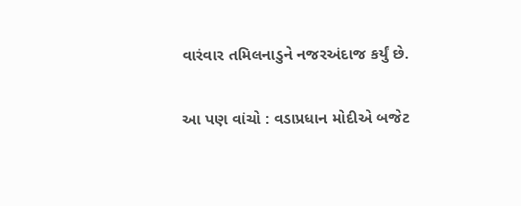વારંવાર તમિલનાડુને નજરઅંદાજ કર્યું છે.

આ પણ વાંચો : વડાપ્રધાન મોદીએ બજેટ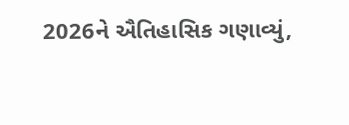2026ને ઐતિહાસિક ગણાવ્યું,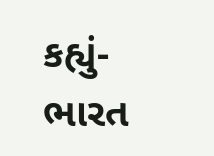કહ્યું- ભારત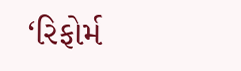‘રિફોર્મ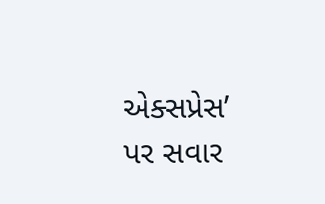એક્સપ્રેસ’ પર સવાર